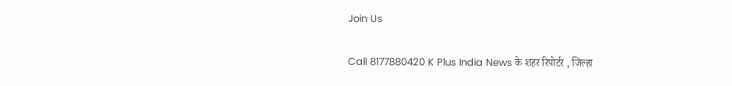Join Us

Call 8177880420 K Plus India News के शहर रिपोर्टर , जिल्हा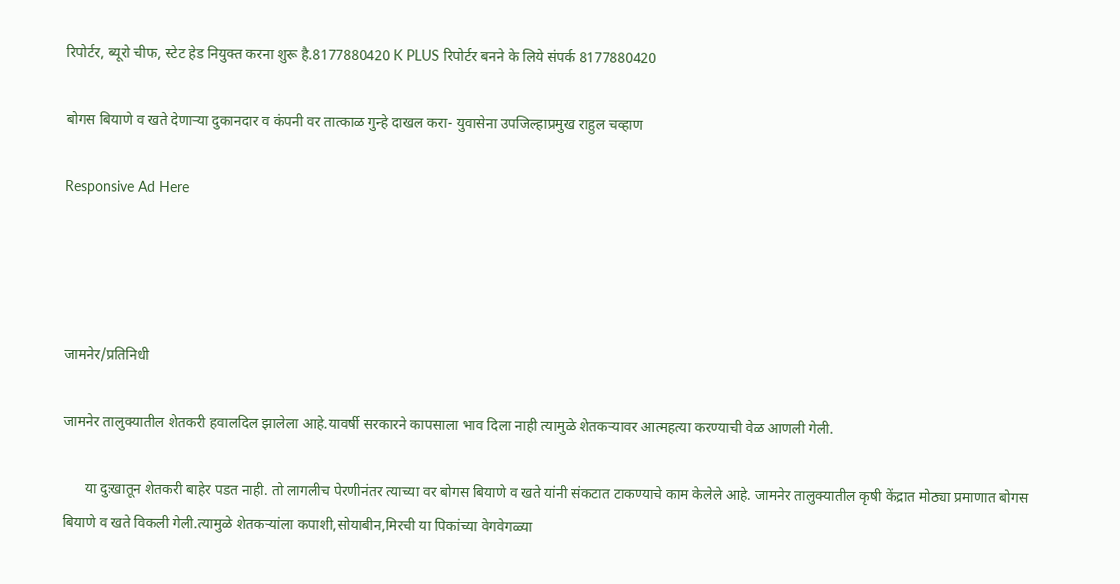रिपोर्टर, ब्यूरो चीफ, स्टेट हेड नियुक्त करना शुरू है.8177880420 K PLUS रिपोर्टर बनने के लिये संपर्क 8177880420

बोगस बियाणे व खते देणाऱ्या दुकानदार व कंपनी वर तात्काळ गुन्हे दाखल करा- युवासेना उपजिल्हाप्रमुख राहुल चव्हाण

Responsive Ad Here




जामनेर/प्रतिनिधी

जामनेर तालुक्यातील शेतकरी हवालदिल झालेला आहे.यावर्षी सरकारने कापसाला भाव दिला नाही त्यामुळे शेतकऱ्यावर आत्महत्या करण्याची वेळ आणली गेली.

      या दुःखातून शेतकरी बाहेर पडत नाही. तो लागलीच पेरणीनंतर त्याच्या वर बोगस बियाणे व खते यांनी संकटात टाकण्याचे काम केलेले आहे. जामनेर तालुक्यातील कृषी केंद्रात मोठ्या प्रमाणात बोगस बियाणे व खते विकली गेली.त्यामुळे शेतकऱ्यांला कपाशी,सोयाबीन,मिरची या पिकांच्या वेगवेगळ्या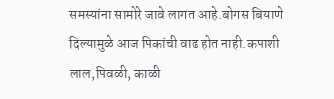समस्यांना सामोरे जावे लागत आहे.बोगस बियाणे दिल्यामुळे आज पिकांची वाढ होत नाही.कपाशी लाल,पिवळी, काळी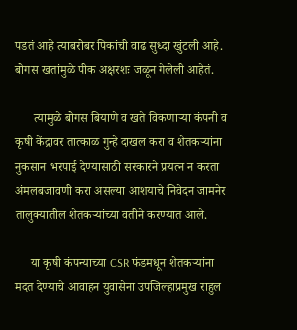पडतं आहे त्याबरोबर पिकांची वाढ सुध्दा खुंटली आहे. बोगस खतांमुळे पीक अक्षरशः जळून गेलेली आहेतं.

      त्यामुळे बोगस बियाणे व खते विकणाऱ्या कंपनी व कृषी केंद्रावर तात्काळ गुन्हे दाखल करा व शेतकऱ्यांना नुकसान भरपाई देण्यासाठी सरकारने प्रयत्न न करता अंमलबजावणी करा असल्या आशयाचे निवेदन जामनेर तालुक्यातील शेतकऱ्यांच्या वतीने करण्यात आले.

     या कृषी कंपन्याच्या CSR फंडमधून शेतकऱ्यांना मदत देण्याचे आवाहन युवासेना उपजिल्हाप्रमुख राहुल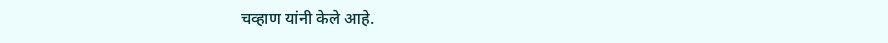चव्हाण यांनी केले आहे.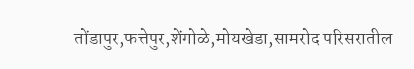तोंडापुर,फत्तेपुर,शेंगोळे,मोयखेडा,सामरोद परिसरातील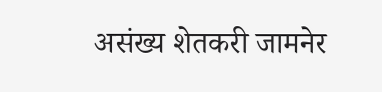असंख्य शेतकरी जामनेर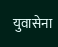युवासेना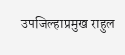उपजिल्हाप्रमुख राहुल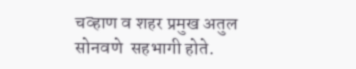चव्हाण व शहर प्रमुख अतुल सोनवणे  सहभागी होते.